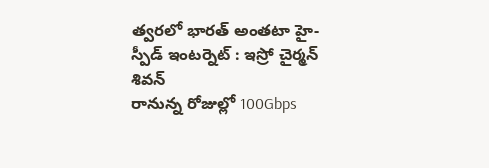త్వరలో భారత్ అంతటా హై-స్పీడ్ ఇంటర్నెట్ : ఇస్రో చైర్మన్ శివన్
రానున్న రోజుల్లో 100Gbps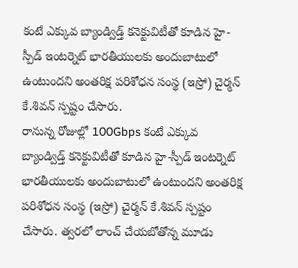కంటే ఎక్కువ బ్యాండ్విడ్త్ కనెక్టువిటీతో కూడిన హై-స్పీడ్ ఇంటర్నెట్ భారతీయులకు అందుబాటులో ఉంటుందని అంతరిక్ష పరిశోధన సంస్థ (ఇస్రో) చైర్మన్ కే.శివన్ స్పష్టం చేసారు.
రానున్న రోజుల్లో 100Gbps కంటే ఎక్కువ బ్యాండ్విడ్త్ కనెక్టువిటీతో కూడిన హై-స్పీడ్ ఇంటర్నెట్ భారతీయులకు అందుబాటులో ఉంటుందని అంతరిక్ష పరిశోధన సంస్థ (ఇస్రో) చైర్మన్ కే.శివన్ స్పష్టం చేసారు. త్వరలో లాంచ్ చేయబోతోన్న మూడు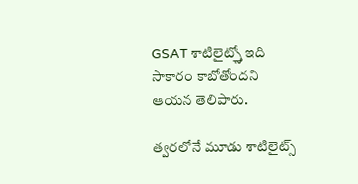GSAT శాటిలైట్స్తో ఇది సాకారం కాబోతోందని ఆయన తెలిపారు.

త్వరలోనే మూడు శాటిలైట్స్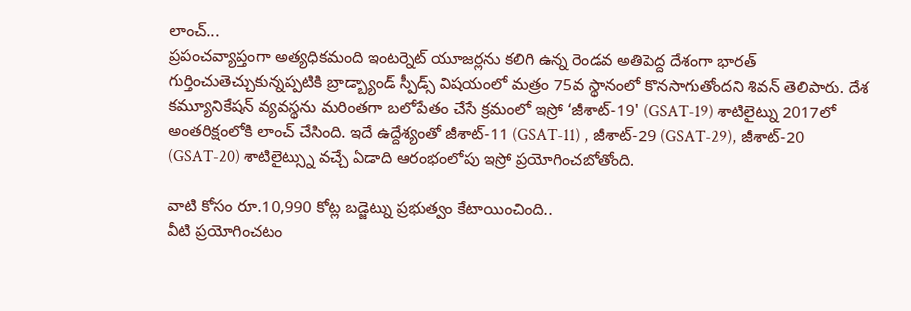లాంచ్...
ప్రపంచవ్యాప్తంగా అత్యధికమంది ఇంటర్నెట్ యూజర్లను కలిగి ఉన్న రెండవ అతిపెద్ద దేశంగా భారత్ గుర్తించుతెచ్చుకున్నప్పటికి బ్రాడ్బ్యాండ్ స్పీడ్స్ విషయంలో మత్రం 75వ స్థానంలో కొనసాగుతోందని శివన్ తెలిపారు. దేశ కమ్యూనికేషన్ వ్యవస్థను మరింతగా బలోపేతం చేసే క్రమంలో ఇస్రో ‘జీశాట్-19' (GSAT-19) శాటిలైట్ను 2017లో అంతరిక్షంలోకి లాంచ్ చేసింది. ఇదే ఉద్దేశ్యంతో జీశాట్-11 (GSAT-11) , జీశాట్-29 (GSAT-29), జీశాట్-20 (GSAT-20) శాటిలైట్స్ను వచ్చే ఏడాది ఆరంభంలోపు ఇస్రో ప్రయోగించబోతోంది.

వాటి కోసం రూ.10,990 కోట్ల బడ్జెట్ను ప్రభుత్వం కేటాయించింది..
వీటి ప్రయోగించటం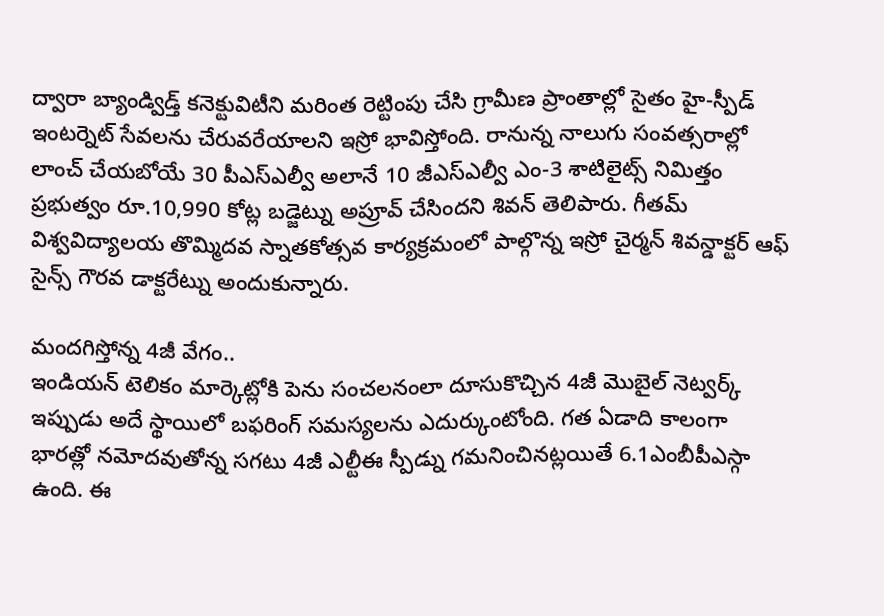ద్వారా బ్యాండ్విడ్త్ కనెక్టువిటీని మరింత రెట్టింపు చేసి గ్రామీణ ప్రాంతాల్లో సైతం హై-స్పీడ్ ఇంటర్నెట్ సేవలను చేరువరేయాలని ఇస్రో భావిస్తోంది. రానున్న నాలుగు సంవత్సరాల్లో లాంచ్ చేయబోయే 30 పీఎస్ఎల్వీ అలానే 10 జీఎస్ఎల్వీ ఎం-3 శాటిలైట్స్ నిమిత్తం ప్రభుత్వం రూ.10,990 కోట్ల బడ్జెట్ను అప్రూవ్ చేసిందని శివన్ తెలిపారు. గీతమ్ విశ్వవిద్యాలయ తొమ్మిదవ స్నాతకోత్సవ కార్యక్రమంలో పాల్గొన్న ఇస్రో చైర్మన్ శివన్డాక్టర్ ఆఫ్ సైన్స్ గౌరవ డాక్టరేట్ను అందుకున్నారు.

మందగిస్తోన్న 4జీ వేగం..
ఇండియన్ టెలికం మార్కెట్లోకి పెను సంచలనంలా దూసుకొచ్చిన 4జీ మొబైల్ నెట్వర్క్ ఇప్పుడు అదే స్థాయిలో బఫరింగ్ సమస్యలను ఎదుర్కుంటోంది. గత ఏడాది కాలంగా భారత్లో నమోదవుతోన్న సగటు 4జీ ఎల్టీఈ స్పీడ్ను గమనించినట్లయితే 6.1ఎంబీపీఎస్గా ఉంది. ఈ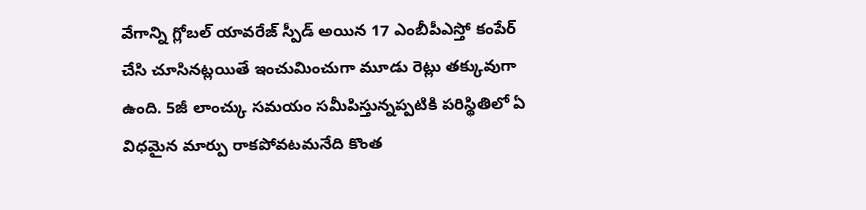వేగాన్ని గ్లోబల్ యావరేజ్ స్పీడ్ అయిన 17 ఎంబీపీఎస్తో కంపేర్ చేసి చూసినట్లయితే ఇంచుమించుగా మూడు రెట్లు తక్కువుగా ఉంది. 5జీ లాంచ్కు సమయం సమీపిస్తున్నప్పటికి పరిస్థితిలో ఏ విధమైన మార్పు రాకపోవటమనేది కొంత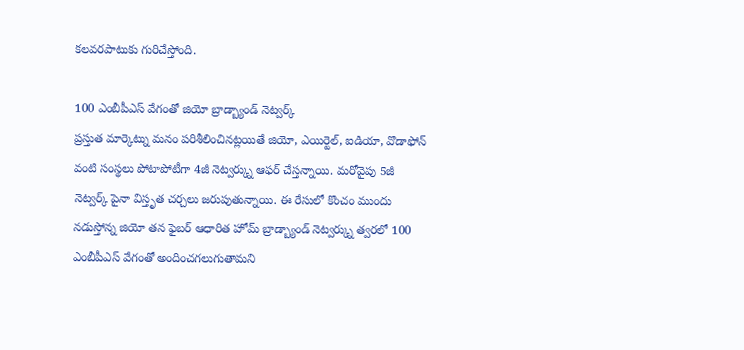కలవరపాటుకు గురిచేస్తోంది.

100 ఎంబీపీఎస్ వేగంతో జియో బ్రాడ్బ్యాండ్ నెట్వర్క్
ప్రస్తుత మార్కెట్ను మనం పరిశీలించినట్లయితే జియో, ఎయిర్టెల్, ఐడియా, వొడాఫోన్ వంటి సంస్థలు పోటాపోటీగా 4జీ నెట్వర్క్ను ఆఫర్ చేస్తన్నాయి. మరోవైపు 5జీ నెట్వర్క్ పైనా విస్తృత చర్చలు జరుపుతున్నాయి. ఈ రేసులో కొంచం ముందు నడుస్తోన్న జియో తన ఫైబర్ ఆధారిత హోమ్ బ్రాడ్బ్యాండ్ నెట్వర్క్ను త్వరలో 100 ఎంబీపీఎస్ వేగంతో అందించగలుగుతామని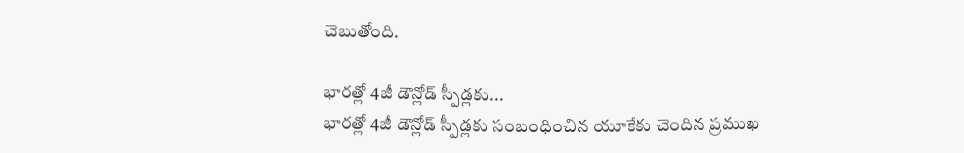చెబుతోంది.

భారత్లో 4జీ డౌన్లోడ్ స్పీడ్లకు...
భారత్లో 4జీ డౌన్లోడ్ స్పీడ్లకు సంబంధించిన యూకేకు చెందిన ప్రముఖ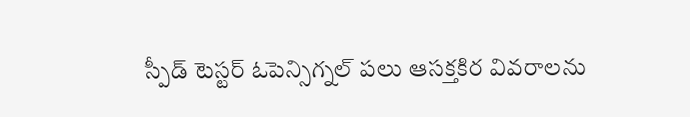స్పీడ్ టెస్టర్ ఓపెన్సిగ్నల్ పలు ఆసక్తకిర వివరాలను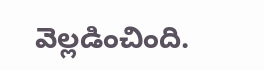వెల్లడించింది.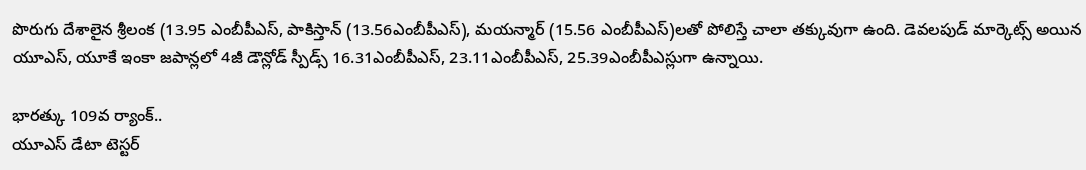పొరుగు దేశాలైన శ్రీలంక (13.95 ఎంబీపీఎస్, పాకిస్తాన్ (13.56ఎంబీపీఎస్), మయన్మార్ (15.56 ఎంబీపీఎస్)లతో పోలిస్తే చాలా తక్కువుగా ఉంది. డెవలపుడ్ మార్కెట్స్ అయిన యూఎస్, యూకే ఇంకా జపాన్లలో 4జీ డౌన్లోడ్ స్పీడ్స్ 16.31ఎంబీపీఎస్, 23.11ఎంబీపీఎస్, 25.39ఎంబీపీఎస్లుగా ఉన్నాయి.

భారత్కు 109వ ర్యాంక్..
యూఎస్ డేటా టెస్టర్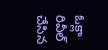ఓక్లా రివీల్ చేసిన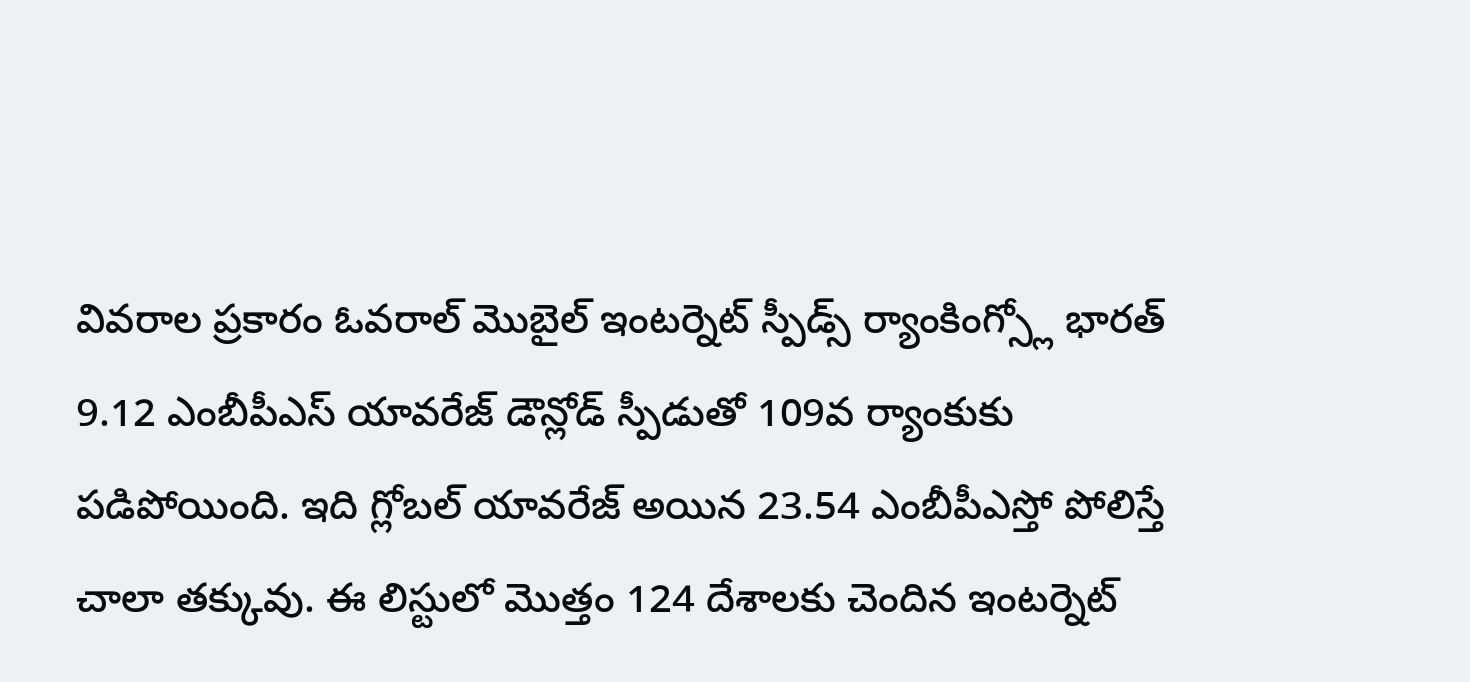వివరాల ప్రకారం ఓవరాల్ మొబైల్ ఇంటర్నెట్ స్పీడ్స్ ర్యాంకింగ్స్లో భారత్ 9.12 ఎంబీపీఎస్ యావరేజ్ డౌన్లోడ్ స్పీడుతో 109వ ర్యాంకుకు పడిపోయింది. ఇది గ్లోబల్ యావరేజ్ అయిన 23.54 ఎంబీపీఎస్తో పోలిస్తే చాలా తక్కువు. ఈ లిస్టులో మొత్తం 124 దేశాలకు చెందిన ఇంటర్నెట్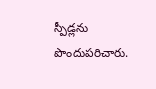స్పీడ్లను పొందుపరిచారు.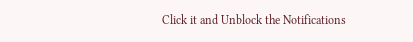Click it and Unblock the Notifications